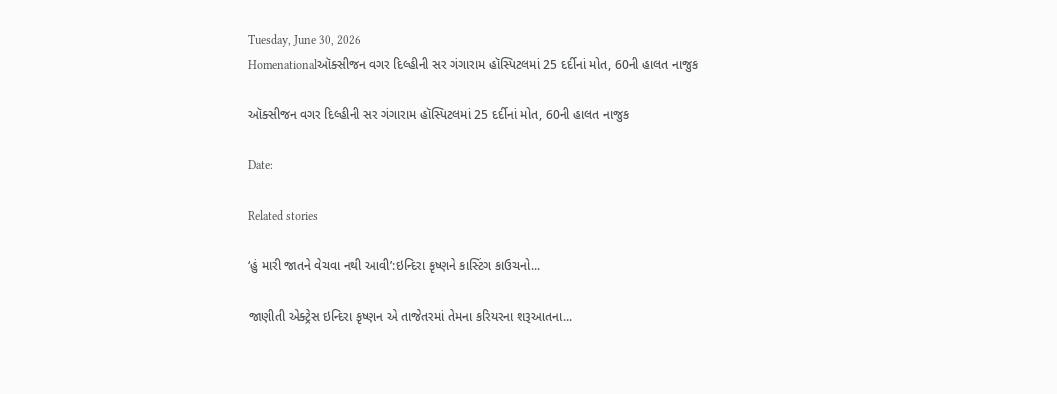Tuesday, June 30, 2026
Homenationalઑક્સીજન વગર દિલ્હીની સર ગંગારામ હૉસ્પિટલમાં 25 દર્દીનાં મોત, 60ની હાલત નાજુક

ઑક્સીજન વગર દિલ્હીની સર ગંગારામ હૉસ્પિટલમાં 25 દર્દીનાં મોત, 60ની હાલત નાજુક

Date:

Related stories

‘હું મારી જાતને વેચવા નથી આવી’:ઇન્દિરા કૃષ્ણને કાસ્ટિંગ કાઉચનો...

જાણીતી એક્ટ્રેસ ઇન્દિરા કૃષ્ણન એ તાજેતરમાં તેમના કરિયરના શરૂઆતના...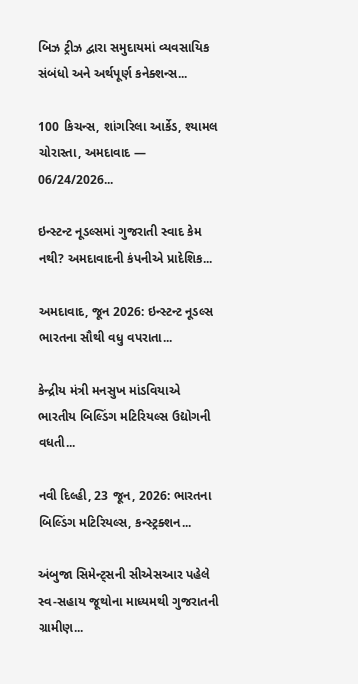બિઝ ટ્રીઝ દ્વારા સમુદાયમાં વ્યવસાયિક સંબંધો અને અર્થપૂર્ણ કનેક્શન્સ...

100 કિચન્સ, શાંગરિલા આર્કેડ, શ્યામલ ચોરાસ્તા, અમદાવાદ — 06/24/2026...

ઇન્સ્ટન્ટ નૂડલ્સમાં ગુજરાતી સ્વાદ કેમ નથી? અમદાવાદની કંપનીએ પ્રાદેશિક...

અમદાવાદ, જૂન 2026: ઇન્સ્ટન્ટ નૂડલ્સ ભારતના સૌથી વધુ વપરાતા...

કેન્દ્રીય મંત્રી મનસુખ માંડવિયાએ ભારતીય બિલ્ડિંગ મટિરિયલ્સ ઉદ્યોગની વધતી...

નવી દિલ્હી, 23 જૂન, 2026: ભારતના બિલ્ડિંગ મટિરિયલ્સ, કન્સ્ટ્રક્શન...

અંબુજા સિમેન્ટ્સની સીએસઆર પહેલે સ્વ-સહાય જૂથોના માધ્યમથી ગુજરાતની ગ્રામીણ...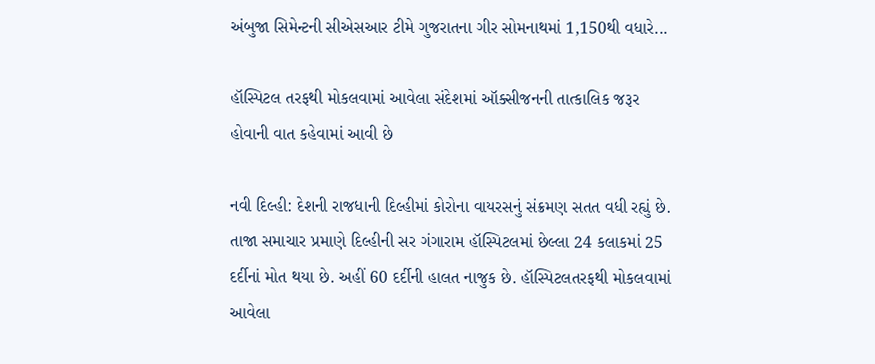અંબુજા સિમેન્ટની સીએસઆર ટીમે ગુજરાતના ગીર સોમનાથમાં 1,150થી વધારે...

હૉસ્પિટલ તરફથી મોકલવામાં આવેલા સંદેશમાં ઑક્સીજનની તાત્કાલિક જરૂર હોવાની વાત કહેવામાં આવી છે

નવી દિલ્હી: દેશની રાજધાની દિલ્હીમાં કોરોના વાયરસનું સંક્રમણ સતત વધી રહ્યું છે. તાજા સમાચાર પ્રમાણે દિલ્હીની સર ગંગારામ હૉસ્પિટલમાં છેલ્લા 24 કલાકમાં 25 દર્દીનાં મોત થયા છે. અહીં 60 દર્દીની હાલત નાજુક છે. હૉસ્પિટલતરફથી મોકલવામાં આવેલા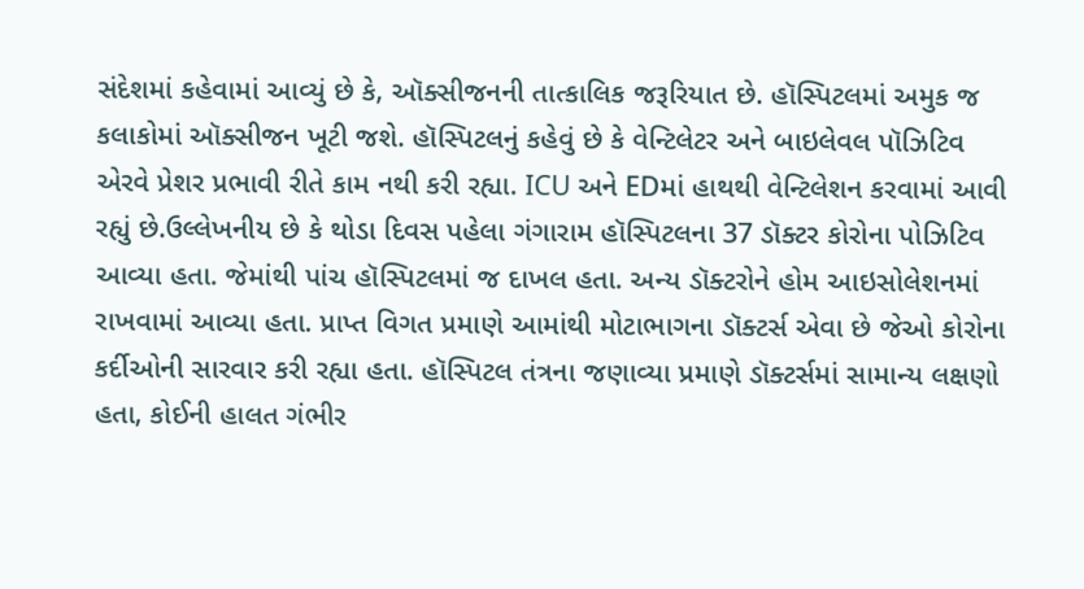સંદેશમાં કહેવામાં આવ્યું છે કે, ઑક્સીજનની તાત્કાલિક જરૂરિયાત છે. હૉસ્પિટલમાં અમુક જ કલાકોમાં ઑક્સીજન ખૂટી જશે. હૉસ્પિટલનું કહેવું છે કે વેન્ટિલેટર અને બાઇલેવલ પૉઝિટિવ એરવે પ્રેશર પ્રભાવી રીતે કામ નથી કરી રહ્યા. ICU અને EDમાં હાથથી વેન્ટિલેશન કરવામાં આવી રહ્યું છે.ઉલ્લેખનીય છે કે થોડા દિવસ પહેલા ગંગારામ હૉસ્પિટલના 37 ડૉક્ટર કોરોના પોઝિટિવ આવ્યા હતા. જેમાંથી પાંચ હૉસ્પિટલમાં જ દાખલ હતા. અન્ય ડૉક્ટરોને હોમ આઇસોલેશનમાં રાખવામાં આવ્યા હતા. પ્રાપ્ત વિગત પ્રમાણે આમાંથી મોટાભાગના ડૉક્ટર્સ એવા છે જેઓ કોરોના કર્દીઓની સારવાર કરી રહ્યા હતા. હૉસ્પિટલ તંત્રના જણાવ્યા પ્રમાણે ડૉક્ટર્સમાં સામાન્ય લક્ષણો હતા, કોઈની હાલત ગંભીર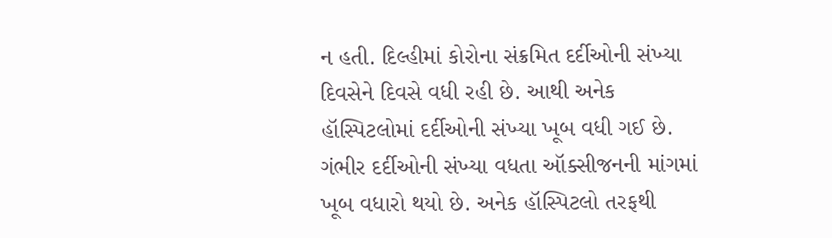ન હતી. દિલ્હીમાં કોરોના સંક્રમિત દર્દીઓની સંખ્યા દિવસેને દિવસે વધી રહી છે. આથી અનેક હૉસ્પિટલોમાં દર્દીઓની સંખ્યા ખૂબ વધી ગઈ છે. ગંભીર દર્દીઓની સંખ્યા વધતા ઑક્સીજનની માંગમાં ખૂબ વધારો થયો છે. અનેક હૉસ્પિટલો તરફથી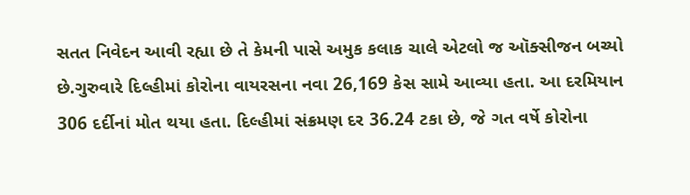સતત નિવેદન આવી રહ્યા છે તે કેમની પાસે અમુક કલાક ચાલે એટલો જ ઑક્સીજન બચ્યો છે.ગુરુવારે દિલ્હીમાં કોરોના વાયરસના નવા 26,169 કેસ સામે આવ્યા હતા. આ દરમિયાન 306 દર્દીનાં મોત થયા હતા. દિલ્હીમાં સંક્રમણ દર 36.24 ટકા છે, જે ગત વર્ષે કોરોના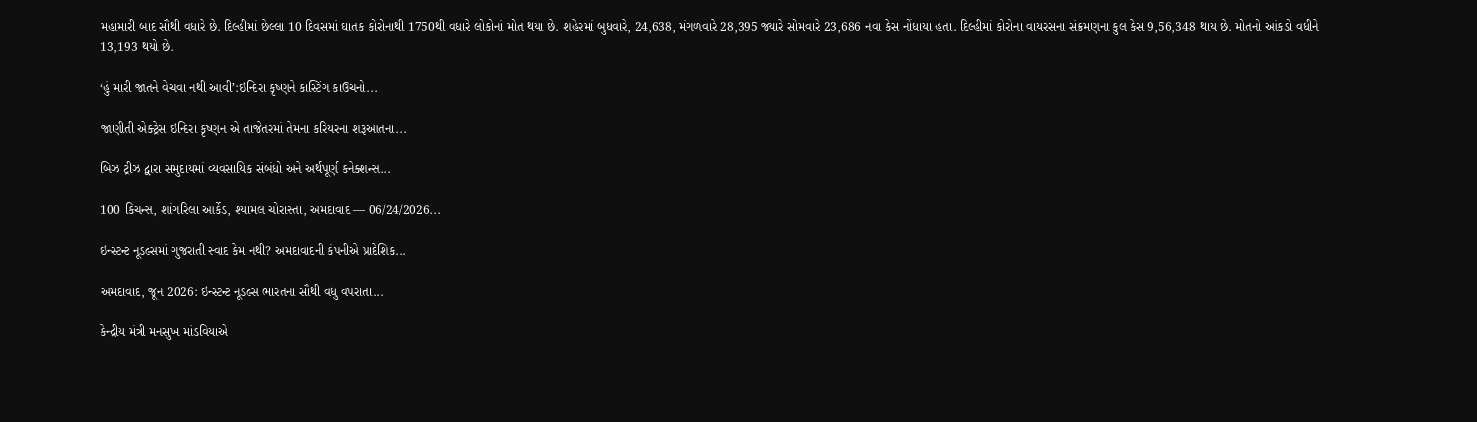મહામારી બાદ સૌથી વધારે છે. દિલ્હીમાં છેલ્લા 10 દિવસમાં ઘાતક કોરોનાથી 1750થી વધારે લોકોનાં મોત થયા છે. શહેરમાં બુધવારે, 24,638, મંગળવારે 28,395 જ્યારે સોમવારે 23,686 નવા કેસ નોંધાયા હતા. દિલ્હીમાં કોરોના વાયરસના સંક્રમણના કુલ કેસ 9,56,348 થાય છે. મોતનો આંકડો વધીને 13,193 થયો છે.

‘હું મારી જાતને વેચવા નથી આવી’:ઇન્દિરા કૃષ્ણને કાસ્ટિંગ કાઉચનો...

જાણીતી એક્ટ્રેસ ઇન્દિરા કૃષ્ણન એ તાજેતરમાં તેમના કરિયરના શરૂઆતના...

બિઝ ટ્રીઝ દ્વારા સમુદાયમાં વ્યવસાયિક સંબંધો અને અર્થપૂર્ણ કનેક્શન્સ...

100 કિચન્સ, શાંગરિલા આર્કેડ, શ્યામલ ચોરાસ્તા, અમદાવાદ — 06/24/2026...

ઇન્સ્ટન્ટ નૂડલ્સમાં ગુજરાતી સ્વાદ કેમ નથી? અમદાવાદની કંપનીએ પ્રાદેશિક...

અમદાવાદ, જૂન 2026: ઇન્સ્ટન્ટ નૂડલ્સ ભારતના સૌથી વધુ વપરાતા...

કેન્દ્રીય મંત્રી મનસુખ માંડવિયાએ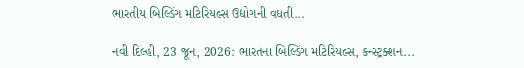ભારતીય બિલ્ડિંગ મટિરિયલ્સ ઉદ્યોગની વધતી...

નવી દિલ્હી, 23 જૂન, 2026: ભારતના બિલ્ડિંગ મટિરિયલ્સ, કન્સ્ટ્રક્શન...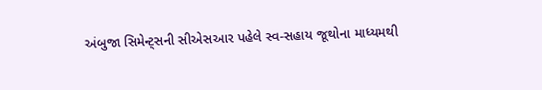અંબુજા સિમેન્ટ્સની સીએસઆર પહેલે સ્વ-સહાય જૂથોના માધ્યમથી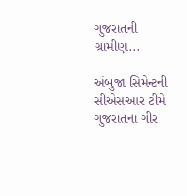ગુજરાતની ગ્રામીણ...

અંબુજા સિમેન્ટની સીએસઆર ટીમે ગુજરાતના ગીર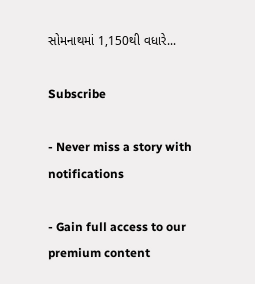સોમનાથમાં 1,150થી વધારે...

Subscribe

- Never miss a story with notifications

- Gain full access to our premium content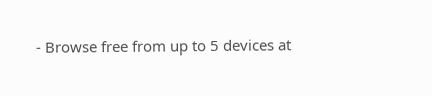- Browse free from up to 5 devices at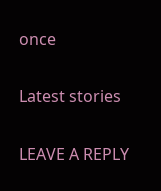once

Latest stories

LEAVE A REPLY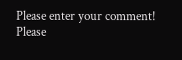Please enter your comment!
Please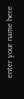enter your name here